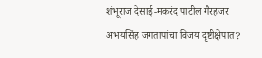शंभूराज देसाई-मकरंद पाटील गैरहजर
अभयसिंह जगतापांचा विजय दृष्टीक्षेपात?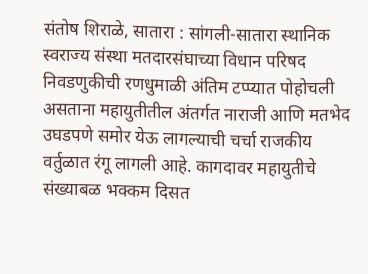संतोष शिराळे, सातारा : सांगली-सातारा स्थानिक स्वराज्य संस्था मतदारसंघाच्या विधान परिषद निवडणुकीची रणधुमाळी अंतिम टप्प्यात पोहोचली असताना महायुतीतील अंतर्गत नाराजी आणि मतभेद उघडपणे समोर येऊ लागल्याची चर्चा राजकीय वर्तुळात रंगू लागली आहे. कागदावर महायुतीचे संख्याबळ भक्कम दिसत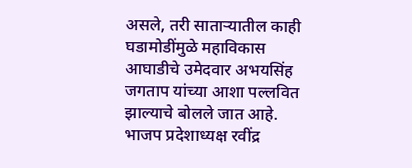असले, तरी साताऱ्यातील काही घडामोडींमुळे महाविकास आघाडीचे उमेदवार अभयसिंह जगताप यांच्या आशा पल्लवित झाल्याचे बोलले जात आहे.
भाजप प्रदेशाध्यक्ष रवींद्र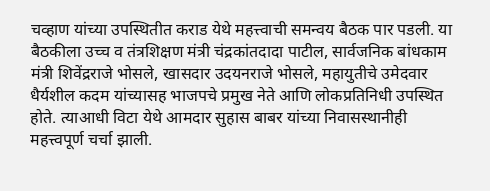चव्हाण यांच्या उपस्थितीत कराड येथे महत्त्वाची समन्वय बैठक पार पडली. या बैठकीला उच्च व तंत्रशिक्षण मंत्री चंद्रकांतदादा पाटील, सार्वजनिक बांधकाम मंत्री शिवेंद्रराजे भोसले, खासदार उदयनराजे भोसले, महायुतीचे उमेदवार धैर्यशील कदम यांच्यासह भाजपचे प्रमुख नेते आणि लोकप्रतिनिधी उपस्थित होते. त्याआधी विटा येथे आमदार सुहास बाबर यांच्या निवासस्थानीही महत्त्वपूर्ण चर्चा झाली.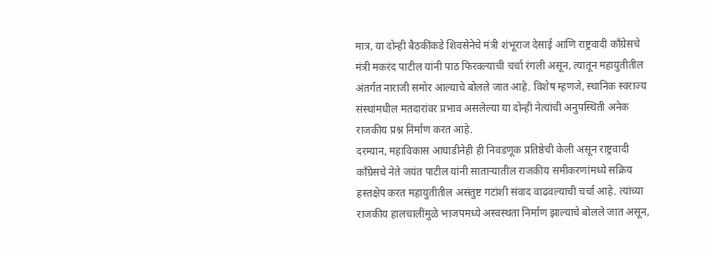मात्र, या दोन्ही बैठकींकडे शिवसेनेचे मंत्री शंभूराज देसाई आणि राष्ट्रवादी काँग्रेसचे मंत्री मकरंद पाटील यांनी पाठ फिरवल्याची चर्चा रंगली असून, त्यातून महायुतीतील अंतर्गत नाराजी समोर आल्याचे बोलले जात आहे. विशेष म्हणजे, स्थानिक स्वराज्य संस्थांमधील मतदारांवर प्रभाव असलेल्या या दोन्ही नेत्यांची अनुपस्थिती अनेक राजकीय प्रश्न निर्माण करत आहे.
दरम्यान, महाविकास आघाडीनेही ही निवडणूक प्रतिष्ठेची केली असून राष्ट्रवादी काँग्रेसचे नेते जयंत पाटील यांनी साताऱ्यातील राजकीय समीकरणांमध्ये सक्रिय हस्तक्षेप करत महायुतीतील असंतुष्ट गटांशी संवाद वाढवल्याची चर्चा आहे. त्यांच्या राजकीय हालचालींमुळे भाजपमध्ये अस्वस्थता निर्माण झाल्याचे बोलले जात असून,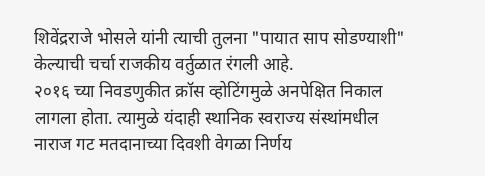शिवेंद्रराजे भोसले यांनी त्याची तुलना "पायात साप सोडण्याशी" केल्याची चर्चा राजकीय वर्तुळात रंगली आहे.
२०१६ च्या निवडणुकीत क्रॉस व्होटिंगमुळे अनपेक्षित निकाल लागला होता. त्यामुळे यंदाही स्थानिक स्वराज्य संस्थांमधील नाराज गट मतदानाच्या दिवशी वेगळा निर्णय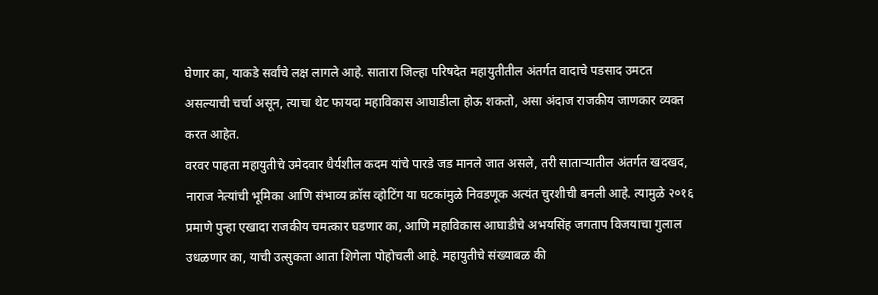घेणार का, याकडे सर्वांचे लक्ष लागले आहे. सातारा जिल्हा परिषदेत महायुतीतील अंतर्गत वादाचे पडसाद उमटत असल्याची चर्चा असून, त्याचा थेट फायदा महाविकास आघाडीला होऊ शकतो, असा अंदाज राजकीय जाणकार व्यक्त करत आहेत.
वरवर पाहता महायुतीचे उमेदवार धैर्यशील कदम यांचे पारडे जड मानले जात असले, तरी साताऱ्यातील अंतर्गत खदखद, नाराज नेत्यांची भूमिका आणि संभाव्य क्रॉस व्होटिंग या घटकांमुळे निवडणूक अत्यंत चुरशीची बनली आहे. त्यामुळे २०१६ प्रमाणे पुन्हा एखादा राजकीय चमत्कार घडणार का, आणि महाविकास आघाडीचे अभयसिंह जगताप विजयाचा गुलाल उधळणार का, याची उत्सुकता आता शिगेला पोहोचली आहे. महायुतीचे संख्याबळ की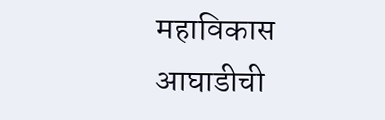महाविकास आघाडीची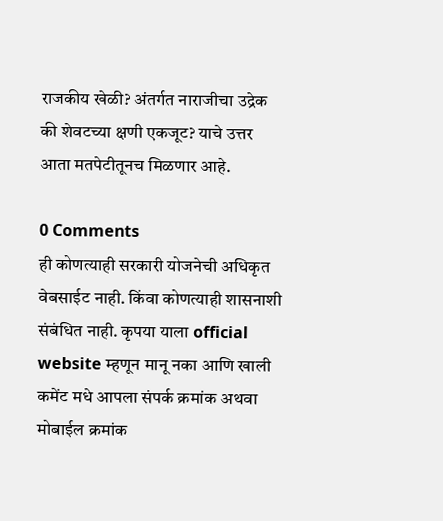राजकीय खेळी? अंतर्गत नाराजीचा उद्रेक की शेवटच्या क्षणी एकजूट? याचे उत्तर आता मतपेटीतूनच मिळणार आहे.

0 Comments
ही कोणत्याही सरकारी योजनेची अधिकृत वेबसाईट नाही. किंवा कोणत्याही शासनाशी संबंधित नाही. कृपया याला official website म्हणून मानू नका आणि खाली कमेंट मधे आपला संपर्क क्रमांक अथवा मोबाईल क्रमांक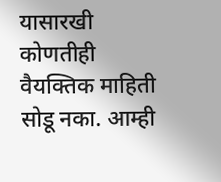यासारखी कोणतीही वैयक्तिक माहिती सोडू नका. आम्ही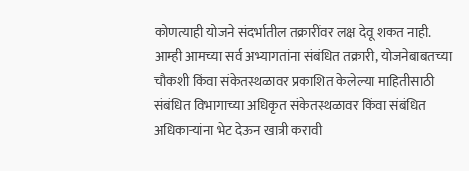कोणत्याही योजने संदर्भातील तक्रारींवर लक्ष देवू शकत नाही. आम्ही आमच्या सर्व अभ्यागतांना संबंधित तक्रारी, योजनेबाबतच्या चौकशी किंवा संकेतस्थळावर प्रकाशित केलेल्या माहितीसाठी संबंधित विभागाच्या अधिकृत संकेतस्थळावर किंवा संबंधित अधिकाऱ्यांना भेट देऊन खात्री करावी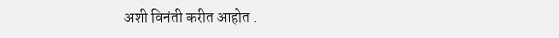अशी विनंती करीत आहोत .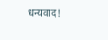धन्यवाद!